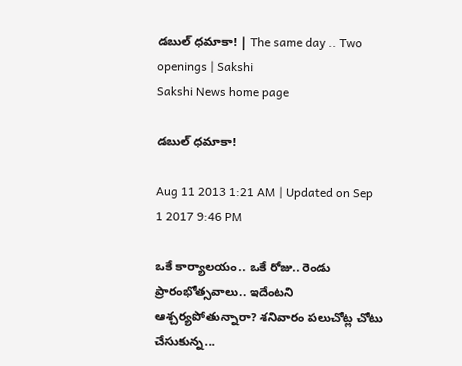డబుల్ ధమాకా! | The same day .. Two openings | Sakshi
Sakshi News home page

డబుల్ ధమాకా!

Aug 11 2013 1:21 AM | Updated on Sep 1 2017 9:46 PM

ఒకే కార్యాలయం.. ఒకే రోజు.. రెండు ప్రారంభోత్సవాలు.. ఇదేంటని ఆశ్చర్యపోతున్నారా? శనివారం పలుచోట్ల చోటు చేసుకున్న...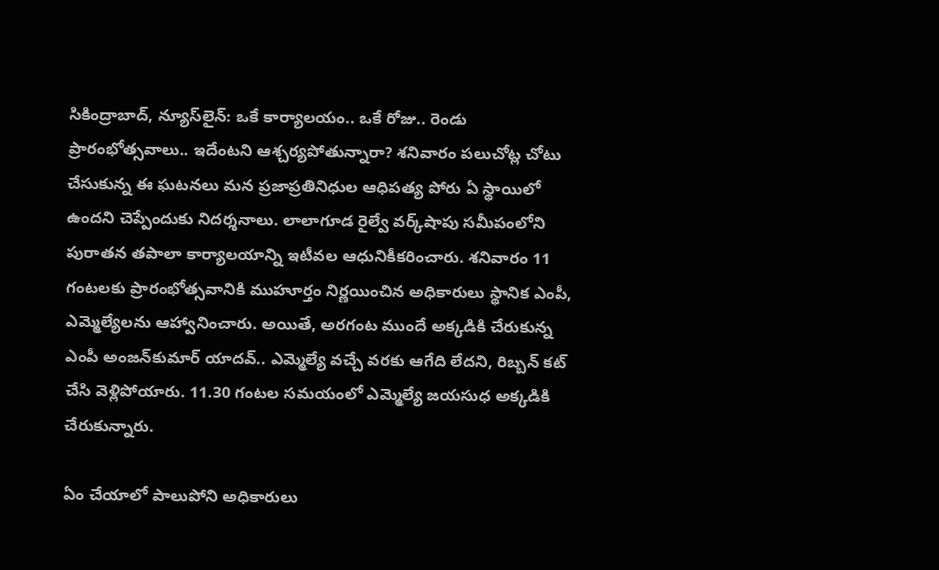సికింద్రాబాద్, న్యూస్‌లైన్: ఒకే కార్యాలయం.. ఒకే రోజు.. రెండు ప్రారంభోత్సవాలు.. ఇదేంటని ఆశ్చర్యపోతున్నారా? శనివారం పలుచోట్ల చోటు చేసుకున్న ఈ ఘటనలు మన ప్రజాప్రతినిధుల ఆధిపత్య పోరు ఏ స్థాయిలో ఉందని చెప్పేందుకు నిదర్శనాలు. లాలాగూడ రైల్వే వర్క్‌షాపు సమీపంలోని పురాతన తపాలా కార్యాలయాన్ని ఇటీవల ఆధునికీకరించారు. శనివారం 11 గంటలకు ప్రారంభోత్సవానికి ముహూర్తం నిర్ణయించిన అధికారులు స్థానిక ఎంపీ, ఎమ్మెల్యేలను ఆహ్వానించారు. అయితే, అరగంట ముందే అక్కడికి చేరుకున్న ఎంపీ అంజన్‌కుమార్ యాదవ్.. ఎమ్మెల్యే వచ్చే వరకు ఆగేది లేదని, రిబ్బన్ కట్ చేసి వెళ్లిపోయారు. 11.30 గంటల సమయంలో ఎమ్మెల్యే జయసుధ అక్కడికి చేరుకున్నారు.

ఏం చేయాలో పాలుపోని అధికారులు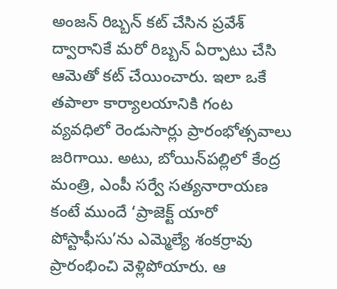అంజన్ రిబ్బన్ కట్ చేసిన ప్రవేశ్ ద్వారానికే మరో రిబ్బన్ ఏర్పాటు చేసి ఆమెతో కట్ చేయించారు. ఇలా ఒకే తపాలా కార్యాలయానికి గంట వ్యవధిలో రెండుసార్లు ప్రారంభోత్సవాలు జరిగాయి. అటు, బోయిన్‌పల్లిలో కేంద్ర మంత్రి, ఎంపీ సర్వే సత్యనారాయణ కంటే ముందే ‘ప్రాజెక్ట్ యారో పోస్టాఫీసు’ను ఎమ్మెల్యే శంకర్రావు ప్రారంభించి వెళ్లిపోయారు. ఆ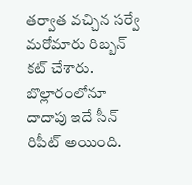తర్వాత వచ్చిన సర్వే మరోమారు రిబ్బన్ కట్ చేశారు. బొల్లారంలోనూ దాదాపు ఇదే సీన్ రిపీట్ అయింది.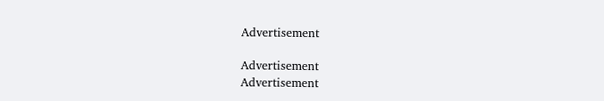Advertisement

Advertisement
Advertisement